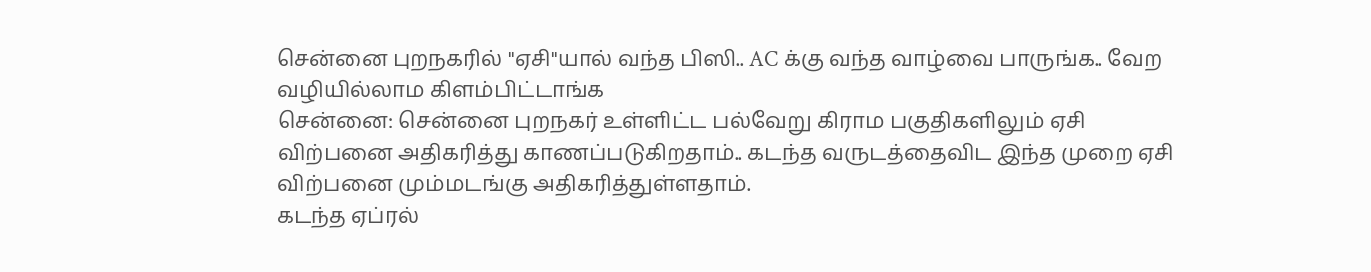சென்னை புறநகரில் "ஏசி"யால் வந்த பிஸி.. AC க்கு வந்த வாழ்வை பாருங்க.. வேற வழியில்லாம கிளம்பிட்டாங்க
சென்னை: சென்னை புறநகர் உள்ளிட்ட பல்வேறு கிராம பகுதிகளிலும் ஏசி விற்பனை அதிகரித்து காணப்படுகிறதாம்.. கடந்த வருடத்தைவிட இந்த முறை ஏசி விற்பனை மும்மடங்கு அதிகரித்துள்ளதாம்.
கடந்த ஏப்ரல்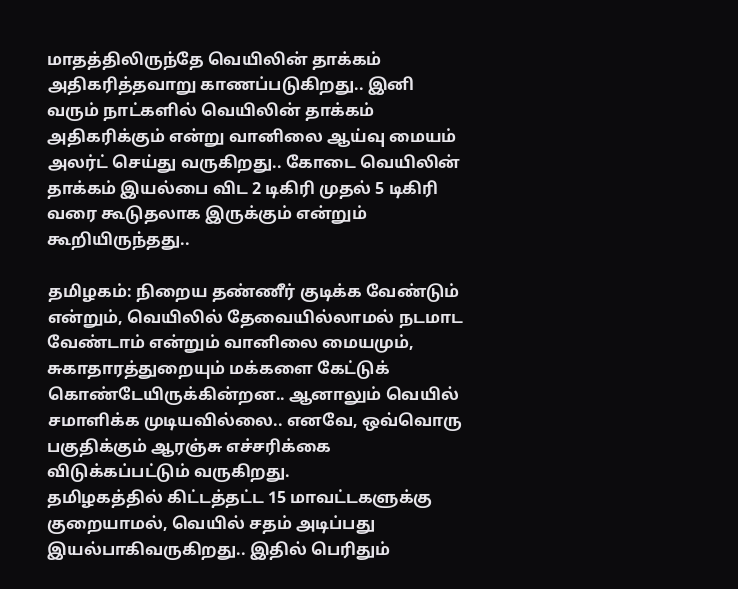மாதத்திலிருந்தே வெயிலின் தாக்கம் அதிகரித்தவாறு காணப்படுகிறது.. இனி வரும் நாட்களில் வெயிலின் தாக்கம் அதிகரிக்கும் என்று வானிலை ஆய்வு மையம் அலர்ட் செய்து வருகிறது.. கோடை வெயிலின் தாக்கம் இயல்பை விட 2 டிகிரி முதல் 5 டிகிரி வரை கூடுதலாக இருக்கும் என்றும் கூறியிருந்தது..

தமிழகம்: நிறைய தண்ணீர் குடிக்க வேண்டும் என்றும், வெயிலில் தேவையில்லாமல் நடமாட வேண்டாம் என்றும் வானிலை மையமும், சுகாதாரத்துறையும் மக்களை கேட்டுக் கொண்டேயிருக்கின்றன.. ஆனாலும் வெயில் சமாளிக்க முடியவில்லை.. எனவே, ஒவ்வொரு பகுதிக்கும் ஆரஞ்சு எச்சரிக்கை விடுக்கப்பட்டும் வருகிறது.
தமிழகத்தில் கிட்டத்தட்ட 15 மாவட்டகளுக்கு குறையாமல், வெயில் சதம் அடிப்பது இயல்பாகிவருகிறது.. இதில் பெரிதும்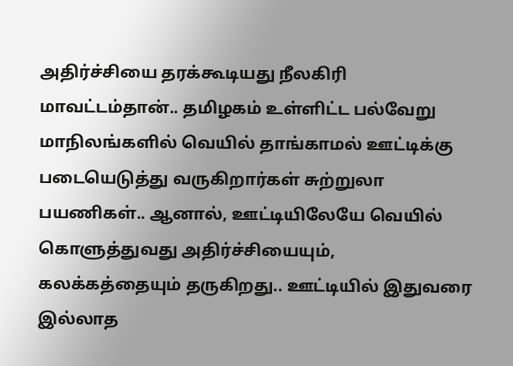அதிர்ச்சியை தரக்கூடியது நீலகிரி மாவட்டம்தான்.. தமிழகம் உள்ளிட்ட பல்வேறு மாநிலங்களில் வெயில் தாங்காமல் ஊட்டிக்கு படையெடுத்து வருகிறார்கள் சுற்றுலா பயணிகள்.. ஆனால், ஊட்டியிலேயே வெயில் கொளுத்துவது அதிர்ச்சியையும், கலக்கத்தையும் தருகிறது.. ஊட்டியில் இதுவரை இல்லாத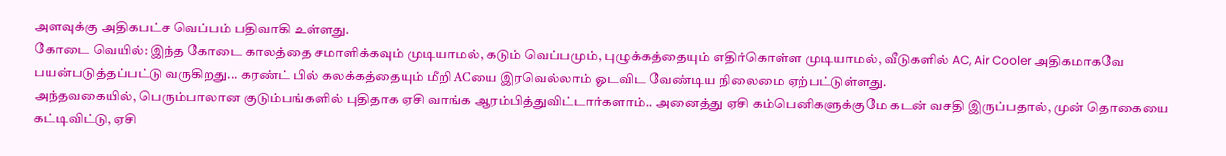அளவுக்கு அதிகபட்ச வெப்பம் பதிவாகி உள்ளது.
கோடை வெயில்: இந்த கோடை காலத்தை சமாளிக்கவும் முடியாமல், கடும் வெப்பமும், புழுக்கத்தையும் எதிர்கொள்ள முடியாமல், வீடுகளில் AC, Air Cooler அதிகமாகவே பயன்படுத்தப்பட்டு வருகிறது... கரண்ட் பில் கலக்கத்தையும் மீறி ACயை இரவெல்லாம் ஓடவிட வேண்டிய நிலைமை ஏற்பட்டுள்ளது.
அந்தவகையில், பெரும்பாலான குடும்பங்களில் புதிதாக ஏசி வாங்க ஆரம்பித்துவிட்டார்களாம்.. அனைத்து ஏசி கம்பெனிகளுக்குமே கடன் வசதி இருப்பதால், முன் தொகையை கட்டிவிட்டு, ஏசி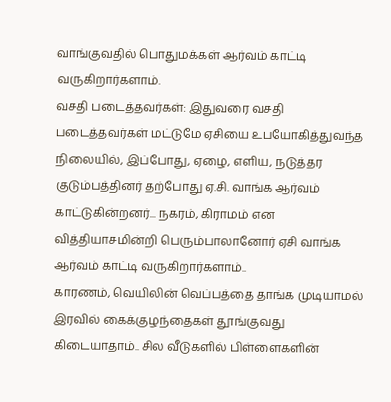வாங்குவதில் பொதுமக்கள் ஆர்வம் காட்டி வருகிறார்களாம்.
வசதி படைத்தவர்கள்: இதுவரை வசதி படைத்தவர்கள் மட்டுமே ஏசியை உபயோகித்துவந்த நிலையில், இப்போது, ஏழை, எளிய, நடுத்தர குடும்பத்தினர் தற்போது ஏ.சி. வாங்க ஆர்வம் காட்டுகின்றனர்... நகரம், கிராமம் என வித்தியாசமின்றி பெரும்பாலானோர் ஏசி வாங்க ஆர்வம் காட்டி வருகிறார்களாம்..
காரணம், வெயிலின் வெப்பத்தை தாங்க முடியாமல் இரவில் கைக்குழந்தைகள் தூங்குவது கிடையாதாம்.. சில வீடுகளில் பிள்ளைகளின்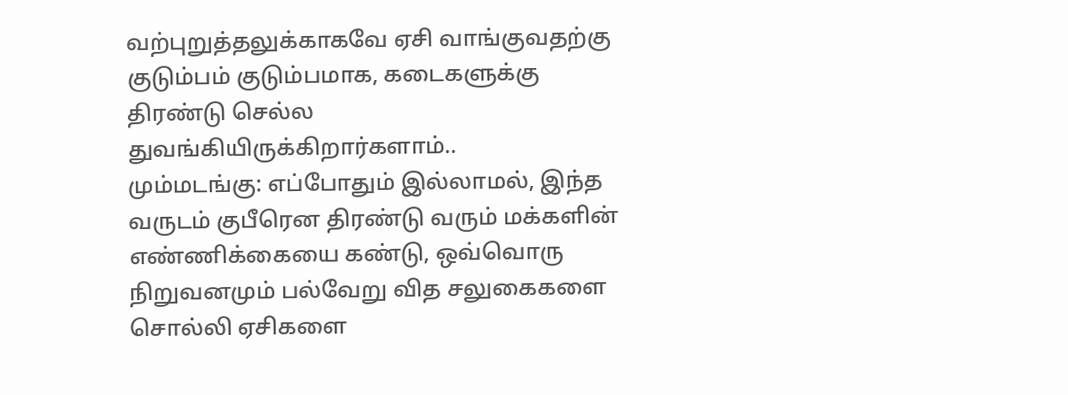வற்புறுத்தலுக்காகவே ஏசி வாங்குவதற்கு குடும்பம் குடும்பமாக, கடைகளுக்கு திரண்டு செல்ல துவங்கியிருக்கிறார்களாம்..
மும்மடங்கு: எப்போதும் இல்லாமல், இந்த வருடம் குபீரென திரண்டு வரும் மக்களின் எண்ணிக்கையை கண்டு, ஒவ்வொரு நிறுவனமும் பல்வேறு வித சலுகைகளை சொல்லி ஏசிகளை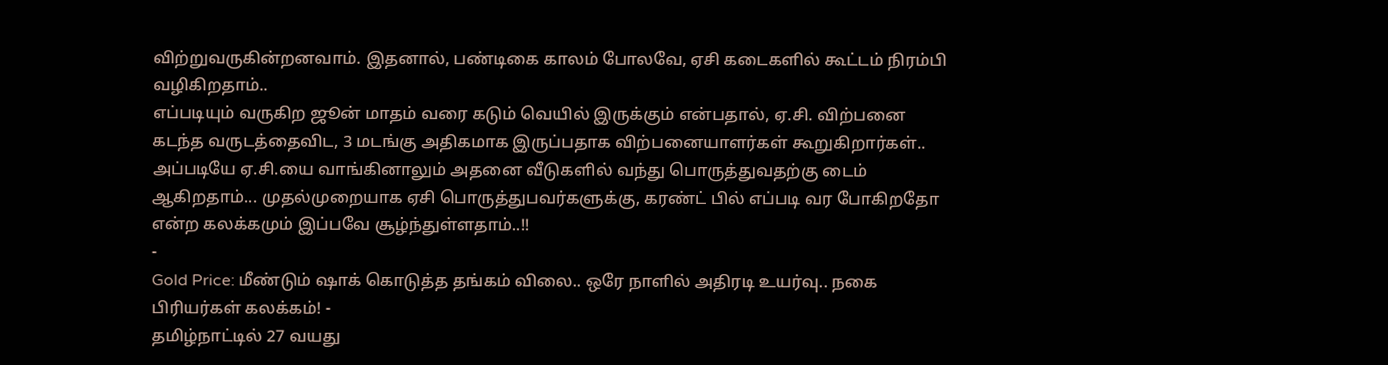விற்றுவருகின்றனவாம். இதனால், பண்டிகை காலம் போலவே, ஏசி கடைகளில் கூட்டம் நிரம்பி வழிகிறதாம்..
எப்படியும் வருகிற ஜூன் மாதம் வரை கடும் வெயில் இருக்கும் என்பதால், ஏ.சி. விற்பனை கடந்த வருடத்தைவிட, 3 மடங்கு அதிகமாக இருப்பதாக விற்பனையாளர்கள் கூறுகிறார்கள்.. அப்படியே ஏ.சி.யை வாங்கினாலும் அதனை வீடுகளில் வந்து பொருத்துவதற்கு டைம் ஆகிறதாம்... முதல்முறையாக ஏசி பொருத்துபவர்களுக்கு, கரண்ட் பில் எப்படி வர போகிறதோ என்ற கலக்கமும் இப்பவே சூழ்ந்துள்ளதாம்..!!
-
Gold Price: மீண்டும் ஷாக் கொடுத்த தங்கம் விலை.. ஒரே நாளில் அதிரடி உயர்வு.. நகை பிரியர்கள் கலக்கம்! -
தமிழ்நாட்டில் 27 வயது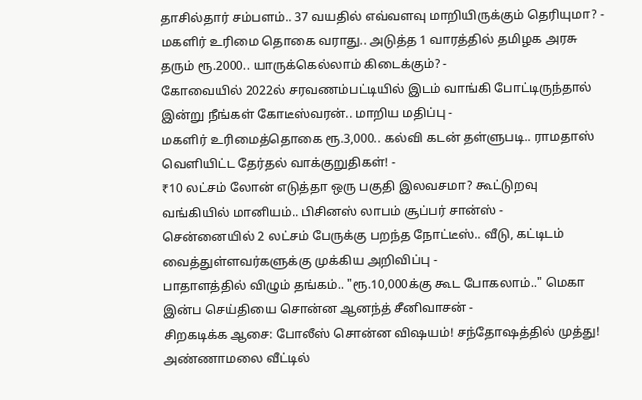தாசில்தார் சம்பளம்.. 37 வயதில் எவ்வளவு மாறியிருக்கும் தெரியுமா? -
மகளிர் உரிமை தொகை வராது.. அடுத்த 1 வாரத்தில் தமிழக அரசு தரும் ரூ.2000.. யாருக்கெல்லாம் கிடைக்கும்? -
கோவையில் 2022ல் சரவணம்பட்டியில் இடம் வாங்கி போட்டிருந்தால் இன்று நீங்கள் கோடீஸ்வரன்.. மாறிய மதிப்பு -
மகளிர் உரிமைத்தொகை ரூ.3,000.. கல்வி கடன் தள்ளுபடி.. ராமதாஸ் வெளியிட்ட தேர்தல் வாக்குறுதிகள்! -
₹10 லட்சம் லோன் எடுத்தா ஒரு பகுதி இலவசமா? கூட்டுறவு வங்கியில் மானியம்.. பிசினஸ் லாபம் சூப்பர் சான்ஸ் -
சென்னையில் 2 லட்சம் பேருக்கு பறந்த நோட்டீஸ்.. வீடு, கட்டிடம் வைத்துள்ளவர்களுக்கு முக்கிய அறிவிப்பு -
பாதாளத்தில் விழும் தங்கம்.. "ரூ.10,000க்கு கூட போகலாம்.." மெகா இன்ப செய்தியை சொன்ன ஆனந்த் சீனிவாசன் -
சிறகடிக்க ஆசை: போலீஸ் சொன்ன விஷயம்! சந்தோஷத்தில் முத்து! அண்ணாமலை வீட்டில்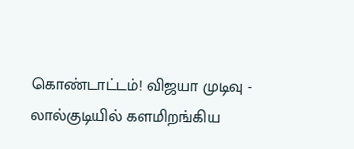கொண்டாட்டம்! விஜயா முடிவு -
லால்குடியில் களமிறங்கிய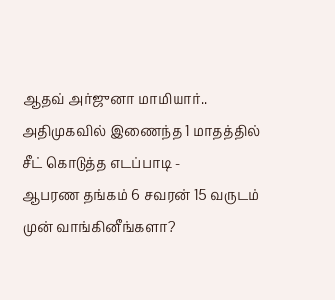ஆதவ் அர்ஜுனா மாமியார்.. அதிமுகவில் இணைந்த 1 மாதத்தில் சீட் கொடுத்த எடப்பாடி -
ஆபரண தங்கம் 6 சவரன் 15 வருடம் முன் வாங்கினீங்களா?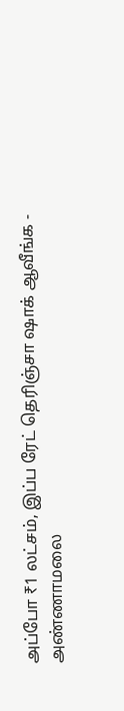அப்போ ₹1 லட்சம், இப்ப ரேட் தெரிஞ்சா ஷாக் ஆவீங்க -
அண்ணாமலை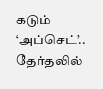கடும் ‘அப்செட்’.. தேர்தலில்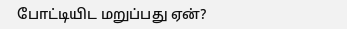போட்டியிட மறுப்பது ஏன்?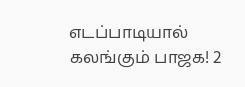எடப்பாடியால் கலங்கும் பாஜக! 2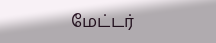மேட்டர்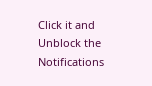Click it and Unblock the Notifications